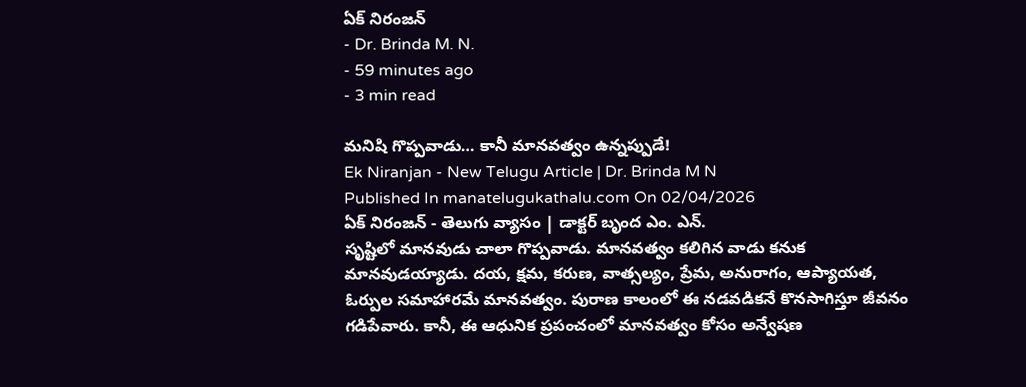ఏక్ నిరంజన్
- Dr. Brinda M. N.
- 59 minutes ago
- 3 min read

మనిషి గొప్పవాడు… కానీ మానవత్వం ఉన్నప్పుడే!
Ek Niranjan - New Telugu Article | Dr. Brinda M N
Published In manatelugukathalu.com On 02/04/2026
ఏక్ నిరంజన్ - తెలుగు వ్యాసం | డాక్టర్ బృంద ఎం. ఎన్.
సృష్టిలో మానవుడు చాలా గొప్పవాడు. మానవత్వం కలిగిన వాడు కనుక మానవుడయ్యాడు. దయ, క్షమ, కరుణ, వాత్సల్యం, ప్రేమ, అనురాగం, ఆప్యాయత, ఓర్పుల సమాహారమే మానవత్వం. పురాణ కాలంలో ఈ నడవడికనే కొనసాగిస్తూ జీవనం గడిపేవారు. కానీ, ఈ ఆధునిక ప్రపంచంలో మానవత్వం కోసం అన్వేషణ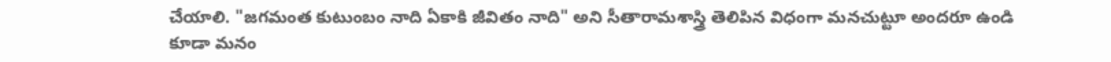చేయాలి. "జగమంత కుటుంబం నాది ఏకాకి జీవితం నాది" అని సీతారామశాస్త్రి తెలిపిన విధంగా మనచుట్టూ అందరూ ఉండి కూడా మనం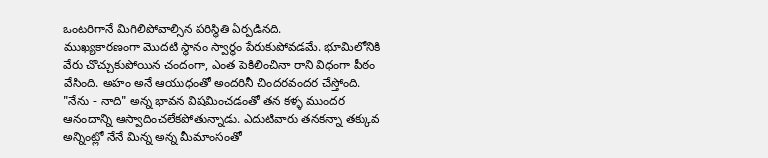ఒంటరిగానే మిగిలిపోవాల్సిన పరిస్థితి ఏర్పడినది.
ముఖ్యకారణంగా మొదటి స్థానం స్వార్థం పేరుకుపోవడమే. భూమిలోనికి వేరు చొచ్చుకుపోయిన చందంగా, ఎంత పెకిలించినా రాని విధంగా పీఠం వేసింది. అహం అనే ఆయుధంతో అందరినీ చిందరవందర చేస్తోంది. "నేను - నాది" అన్న భావన విషమించడంతో తన కళ్ళ ముందర ఆనందాన్ని ఆస్వాదించలేకపోతున్నాడు. ఎదుటివారు తనకన్నా తక్కువ అన్నింట్లో నేనే మిన్న అన్న మీమాంసంతో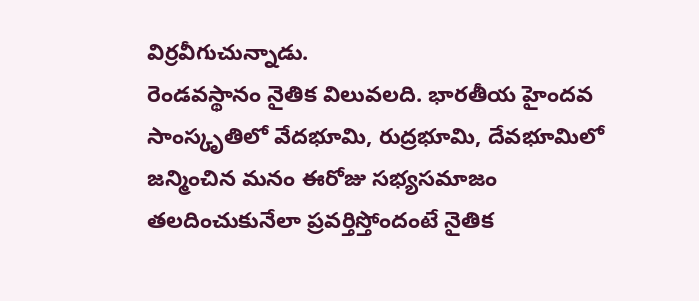విర్రవీగుచున్నాడు.
రెండవస్థానం నైతిక విలువలది. భారతీయ హైందవ సాంస్కృతిలో వేదభూమి, రుద్రభూమి, దేవభూమిలో జన్మించిన మనం ఈరోజు సభ్యసమాజం తలదించుకునేలా ప్రవర్తిస్తోందంటే నైతిక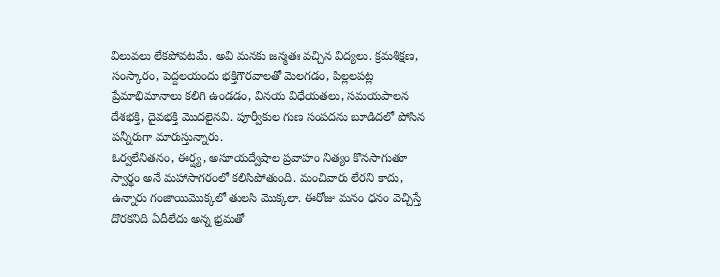విలువలు లేకపోవటమే. అవి మనకు జన్మతః వచ్చిన విద్యలు. క్రమశిక్షణ, సంస్కారం, పెద్దలయందు భక్తిగౌరవాలతో మెలగడం, పిల్లలపట్ల ప్రేమాభిమానాలు కలిగి ఉండడం, వినయ విధేయతలు, సమయపాలన దేశభక్తి, దైవభక్తి మొదలైనవి. పూర్వీకుల గుణ సంపదను బూడిదలో పోసిన పన్నీరుగా మారుస్తున్నారు.
ఓర్వలేనితనం, ఈర్ష్య, అసూయద్వేషాల ప్రవాహం నిత్యం కొనసాగుతూ స్వార్థం అనే మహాసాగరంలో కలిసిపోతుంది. మంచివారు లేరని కాదు, ఉన్నారు గంజాయిమొక్కలో తులసి మొక్కలా. ఈరోజు మనం ధనం వెచ్చిస్తే దొరకనిది ఏదీలేదు అన్న భ్రమతో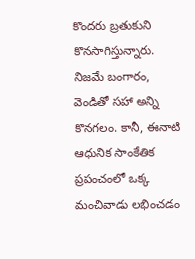కొందరు బ్రతుకుని కొనసాగిస్తున్నారు. నిజమే బంగారం, వెండితో సహా అన్ని కొనగలం. కానీ, ఈనాటి ఆధునిక సాంకేతిక ప్రపంచంలో ఒక్క మంచివాడు లభించడం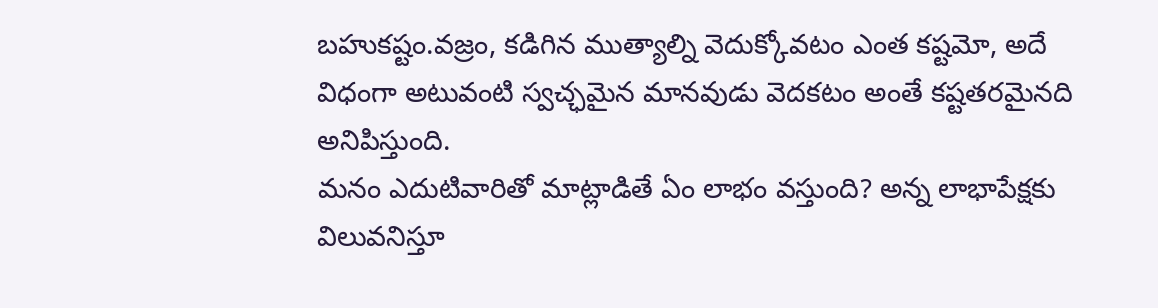బహుకష్టం.వజ్రం, కడిగిన ముత్యాల్ని వెదుక్కోవటం ఎంత కష్టమో, అదే విధంగా అటువంటి స్వచ్ఛమైన మానవుడు వెదకటం అంతే కష్టతరమైనది అనిపిస్తుంది.
మనం ఎదుటివారితో మాట్లాడితే ఏం లాభం వస్తుంది? అన్న లాభాపేక్షకు విలువనిస్తూ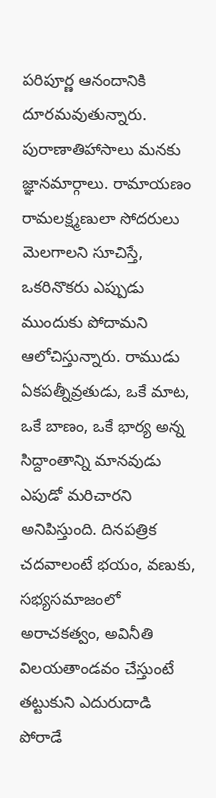పరిపూర్ణ ఆనందానికి దూరమవుతున్నారు.
పురాణాతిహాసాలు మనకు జ్ఞానమార్గాలు. రామాయణం రామలక్ష్మణులా సోదరులు మెలగాలని సూచిస్తే, ఒకరినొకరు ఎప్పుడు ముందుకు పోదామని ఆలోచిస్తున్నారు. రాముడు ఏకపత్నీవ్రతుడు, ఒకే మాట, ఒకే బాణం, ఒకే భార్య అన్న సిద్దాంతాన్ని మానవుడు ఎపుడో మరిచారని అనిపిస్తుంది. దినపత్రిక చదవాలంటే భయం, వణుకు, సభ్యసమాజంలో అరాచకత్వం, అవినీతి విలయతాండవం చేస్తుంటే తట్టుకుని ఎదురుదాడి పోరాడే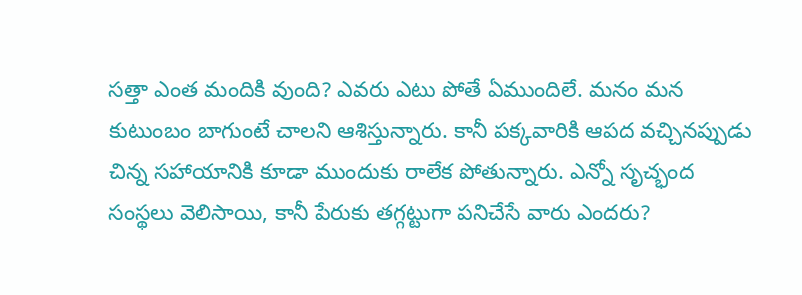సత్తా ఎంత మందికి వుంది? ఎవరు ఎటు పోతే ఏముందిలే. మనం మన కుటుంబం బాగుంటే చాలని ఆశిస్తున్నారు. కానీ పక్కవారికి ఆపద వచ్చినప్పుడు చిన్న సహాయానికి కూడా ముందుకు రాలేక పోతున్నారు. ఎన్నో సృచ్భంద సంస్థలు వెలిసాయి, కానీ పేరుకు తగ్గట్టుగా పనిచేసే వారు ఎందరు?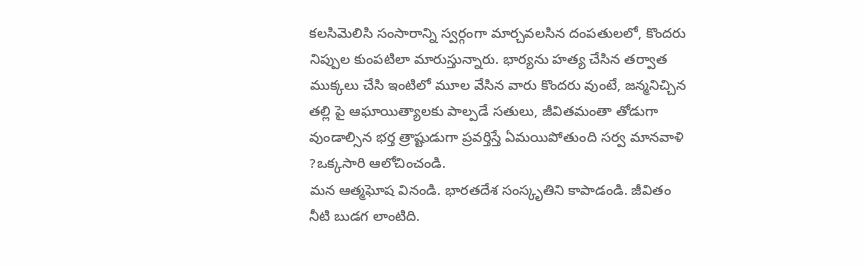కలసిమెలిసి సంసారాన్ని స్వర్గంగా మార్చవలసిన దంపతులలో, కొందరు నిప్పుల కుంపటిలా మారుస్తున్నారు. భార్యను హత్య చేసిన తర్వాత ముక్కలు చేసి ఇంటిలో మూల వేసిన వారు కొందరు వుంటే, జన్మనిచ్చిన తల్లి పై ఆఘాయిత్యాలకు పాల్పడే సతులు, జీవితమంతా తోడుగా వుండాల్సిన భర్త త్రాష్టుడుగా ప్రవర్తిస్తే ఏమయిపోతుంది సర్వ మానవాళి ?ఒక్కసారి ఆలోచించండి.
మన ఆత్మఘోష వినండి. భారతదేశ సంస్కృతిని కాపాడండి. జీవితం నీటి బుడగ లాంటిది.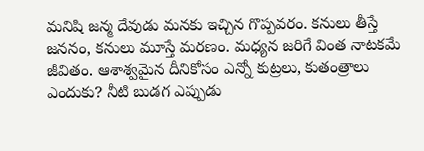మనిషి జన్మ దేవుడు మనకు ఇచ్చిన గొప్పవరం. కనులు తీస్తే జననం, కనులు మూస్తే మరణం. మధ్యన జరిగే వింత నాటకమే జీవితం. ఆశాశ్వమైన దీనికోసం ఎన్నో కుట్రలు, కుతంత్రాలు ఎందుకు? నీటి బుడగ ఎప్పుడు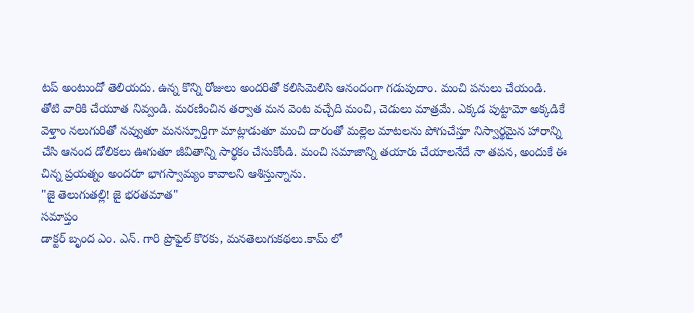టప్ అంటుందో తెలియదు. ఉన్న కొన్ని రోజులు అందరితో కలిసిమెలిసి ఆనందంగా గడుపుదాం. మంచి పనులు చేయండి. తోటి వారికి చేయూత నివ్వండి. మరణించిన తర్వాత మన వెంట వచ్చేది మంచి, చెడులు మాత్రమే. ఎక్కడ పుట్టామో అక్కడికే వెళ్తాం నలుగురితో నవ్వుతూ మనస్పూర్తిగా మాట్లాడుతూ మంచి దారంతో మల్లెల మాటలను పోగుచేస్తూ నిస్వార్థమైన హారాన్ని చేసి ఆనంద డోలికలు ఊగుతూ జీవితాన్ని సార్థకం చేసుకోండి. మంచి సమాజాన్ని తయారు చేయాలనేదే నా తపన, అందుకే ఈ చిన్న ప్రయత్నం అందరూ భాగస్వామ్యం కావాలని ఆశిస్తున్నాను.
"జై తెలుగుతల్లి! జై భరతమాత"
సమాప్తం
డాక్టర్ బృంద ఎం. ఎన్. గారి ప్రొఫైల్ కొరకు, మనతెలుగుకథలు.కామ్ లో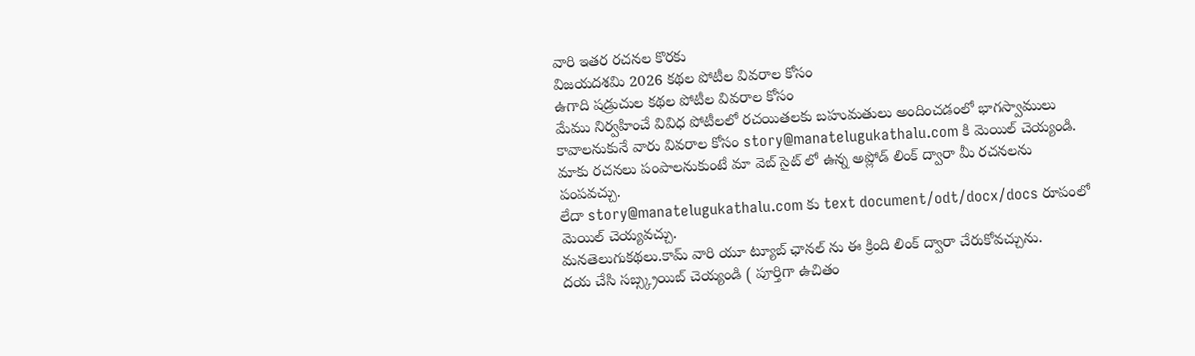వారి ఇతర రచనల కొరకు
విజయదశమి 2026 కథల పోటీల వివరాల కోసం
ఉగాది షడ్రుచుల కథల పోటీల వివరాల కోసం
మేము నిర్వహించే వివిధ పోటీలలో రచయితలకు బహుమతులు అందించడంలో భాగస్వాములు కావాలనుకునే వారు వివరాల కోసం story@manatelugukathalu.com కి మెయిల్ చెయ్యండి.
మాకు రచనలు పంపాలనుకుంటే మా వెబ్ సైట్ లో ఉన్న అప్లోడ్ లింక్ ద్వారా మీ రచనలను పంపవచ్చు.
లేదా story@manatelugukathalu.com కు text document/odt/docx/docs రూపంలో మెయిల్ చెయ్యవచ్చు.
మనతెలుగుకథలు.కామ్ వారి యూ ట్యూబ్ ఛానల్ ను ఈ క్రింది లింక్ ద్వారా చేరుకోవచ్చును.
దయ చేసి సబ్స్క్రయిబ్ చెయ్యండి ( పూర్తిగా ఉచితం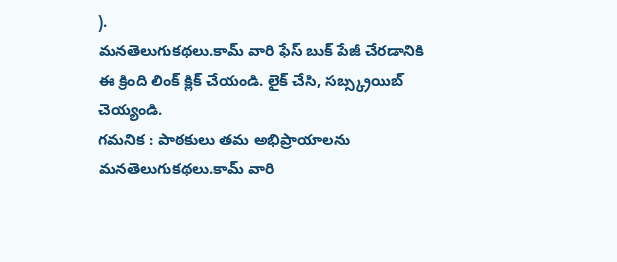).
మనతెలుగుకథలు.కామ్ వారి ఫేస్ బుక్ పేజీ చేరడానికి ఈ క్రింది లింక్ క్లిక్ చేయండి. లైక్ చేసి, సబ్స్క్రయిబ్ చెయ్యండి.
గమనిక : పాఠకులు తమ అభిప్రాయాలను మనతెలుగుకథలు.కామ్ వారి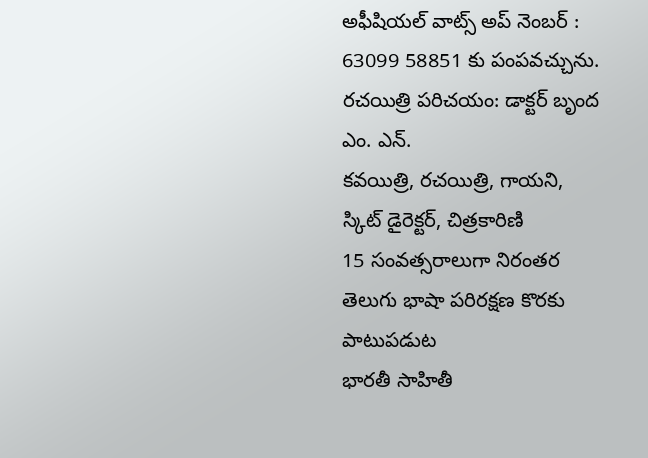అఫీషియల్ వాట్స్ అప్ నెంబర్ : 63099 58851 కు పంపవచ్చును.
రచయిత్రి పరిచయం: డాక్టర్ బృంద ఎం. ఎన్.
కవయిత్రి, రచయిత్రి, గాయని,
స్కిట్ డైరెక్టర్, చిత్రకారిణి
15 సంవత్సరాలుగా నిరంతర తెలుగు భాషా పరిరక్షణ కొరకు పాటుపడుట
భారతీ సాహితీ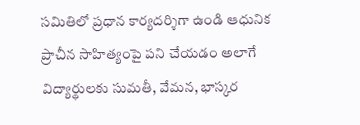సమితిలో ప్రధాన కార్యదర్శిగా ఉండి ఆధునిక ప్రాచీన సాహిత్యంపై పని చేయడం అలాగే విద్యార్థులకు సుమతీ, వేమన, భాస్కర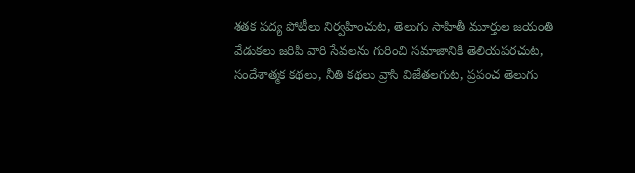శతక పద్య పోటీలు నిర్వహించుట, తెలుగు సాహితీ మూర్తుల జయంతి వేడుకలు జరిపి వారి సేవలను గురించి సమాజానికి తెలియపరచుట, సందేశాత్మక కథలు, నీతి కథలు వ్రాసి విజేతలగుట, ప్రపంచ తెలుగు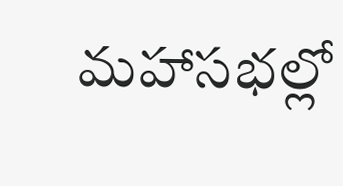మహాసభల్లో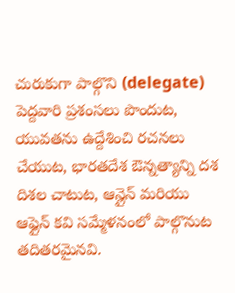చురుకుగా పాల్గొని (delegate) పెద్దవారి ప్రశంసలు పొందుట, యువతను ఉద్దేశించి రచనలు చేయుట, భారతదేశ ఔన్నత్యాన్ని దశ దిశల చాటుట, ఆన్లైన్ మరియు ఆఫ్లైన్ కవి సమ్మేళనంలో పాల్గొనుట తదితరమైనవి.